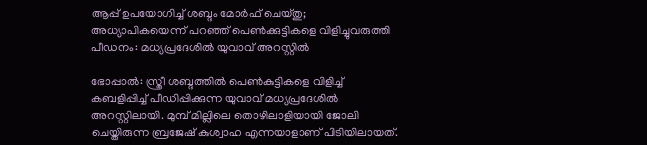ആപ്പ് ഉപയോഗിച്ച് ശബ്ദം മോര്‍ഫ് ചെയ്തു; അധ്യാപികയെന്ന് പറഞ്ഞ് പെണ്‍ക്കുട്ടികളെ വിളിച്ചുവരുത്തി പീഡനം: മധ്യപ്രദേശില്‍ യുവാവ് അറസ്റ്റില്‍

ഭോപ്പാല്‍: സ്ത്രീ ശബ്ദത്തില്‍ പെണ്‍കുട്ടികളെ വിളിച്ച് കബളിപ്പിച്ച് പീഡിപ്പിക്കുന്ന യുവാവ് മധ്യപ്രദേശില്‍ അറസ്റ്റിലായി. മുമ്പ് മില്ലിലെ തൊഴിലാളിയായി ജോലി ചെയ്തിരുന്ന ബ്രജേഷ് കുശ്വാഹ എന്നയാളാണ് പിടിയിലായത്.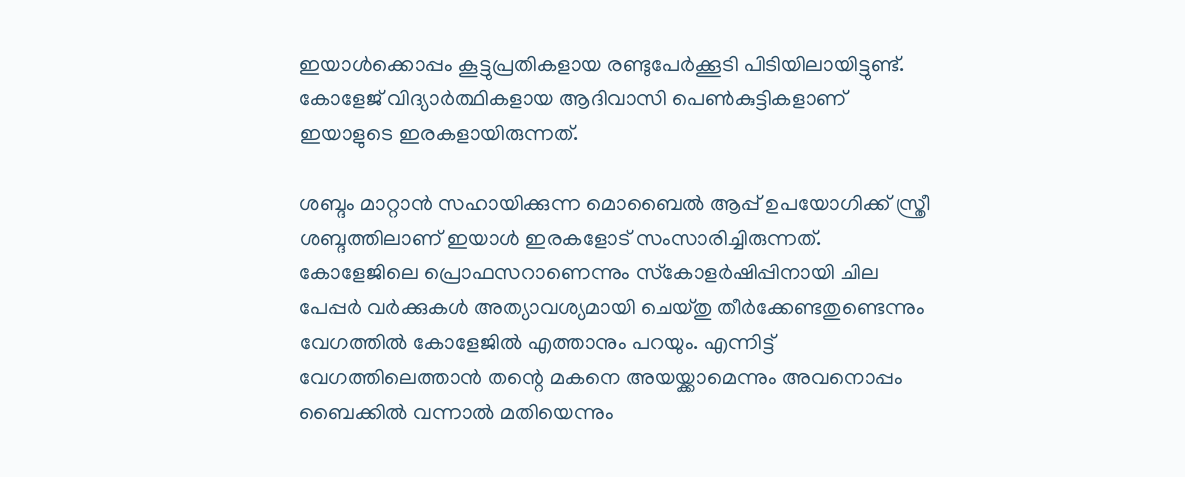ഇയാള്‍ക്കൊപ്പം കൂട്ടുപ്രതികളായ രണ്ടുപേര്‍ക്കൂടി പിടിയിലായിട്ടുണ്ട്‌. കോളേജ് വിദ്യാര്‍ത്ഥികളായ ആദിവാസി പെണ്‍കുട്ടികളാണ് ഇയാളുടെ ഇരകളായിരുന്നത്.

ശബ്ദം മാറ്റാന്‍ സഹായിക്കുന്ന മൊബൈല്‍ ആപ്പ് ഉപയോഗിക്ക് സ്ത്രീ ശബ്ദത്തിലാണ് ഇയാള്‍ ഇരകളോട് സംസാരിച്ചിരുന്നത്. കോളേജിലെ പ്രൊഫസറാണെന്നും സ്‌കോളര്‍ഷിപ്പിനായി ചില പേപ്പര്‍ വര്‍ക്കുകള്‍ അത്യാവശ്യമായി ചെയ്തു തീര്‍ക്കേണ്ടതുണ്ടെന്നും വേഗത്തില്‍ കോളേജില്‍ എത്താനും പറയും. എന്നിട്ട് വേഗത്തിലെത്താന്‍ തന്റെ മകനെ അയയ്ക്കാമെന്നും അവനൊപ്പം ബൈക്കില്‍ വന്നാല്‍ മതിയെന്നും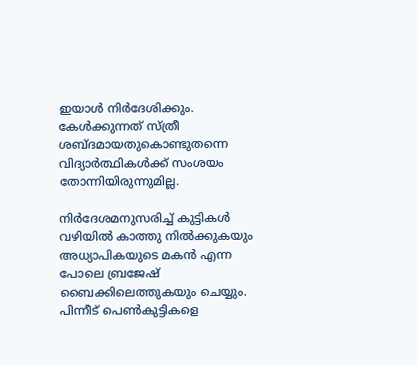ഇയാള്‍ നിര്‍ദേശിക്കും. കേള്‍ക്കുന്നത് സ്ത്രീ ശബ്ദമായതുകൊണ്ടുതന്നെ വിദ്യാര്‍ത്ഥികള്‍ക്ക് സംശയം തോന്നിയിരുന്നുമില്ല.

നിര്‍ദേശമനുസരിച്ച് കുട്ടികള്‍ വഴിയില്‍ കാത്തു നില്‍ക്കുകയും അധ്യാപികയുടെ മകന്‍ എന്ന പോലെ ബ്രജേഷ് ബൈക്കിലെത്തുകയും ചെയ്യും. പിന്നീട് പെണ്‍കുട്ടികളെ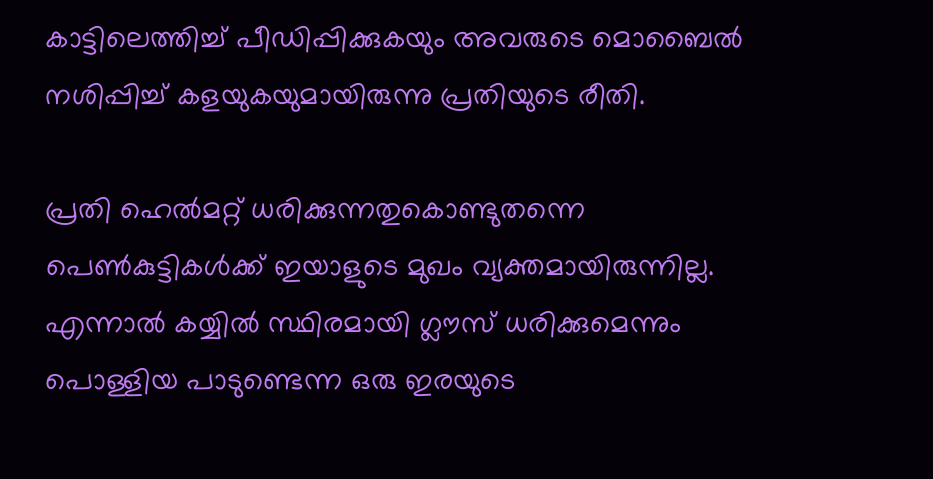കാട്ടിലെത്തിച്ച് പീഡിപ്പിക്കുകയും അവരുടെ മൊബൈല്‍ നശിപ്പിച്ച് കളയുകയുമായിരുന്നു പ്രതിയുടെ രീതി.

പ്രതി ഹെല്‍മറ്റ് ധരിക്കുന്നതുകൊണ്ടുതന്നെ പെണ്‍കുട്ടികള്‍ക്ക് ഇയാളുടെ മുഖം വ്യക്തമായിരുന്നില്ല. എന്നാല്‍ കയ്യില്‍ സ്ഥിരമായി ഗ്ലൗസ് ധരിക്കുമെന്നും പൊള്ളിയ പാടുണ്ടെന്ന ഒരു ഇരയുടെ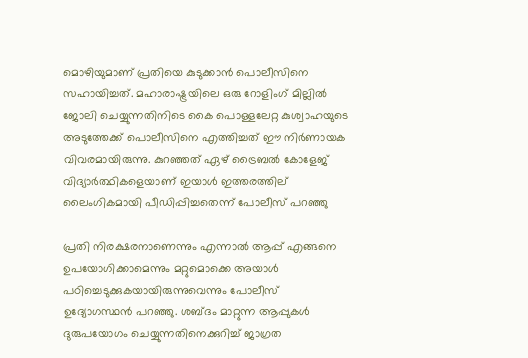മൊഴിയുമാണ് പ്രതിയെ കുടുക്കാന്‍ പൊലീസിനെ സഹായിച്ചത്. മഹാരാഷ്ട്രയിലെ ഒരു റോളിംഗ് മില്ലില്‍ ജോലി ചെയ്യുന്നതിനിടെ കൈ പൊള്ളലേറ്റ കുശ്വാഹയുടെ അടുത്തേക്ക് പൊലീസിനെ എത്തിച്ചത് ഈ നിര്‍ണായക വിവരമായിരുന്നു. കുറഞ്ഞത് ഏഴ് ട്രൈബല്‍ കോളേജ് വിദ്യാര്‍ത്ഥികളെയാണ് ഇയാള്‍ ഇത്തരത്തില് ലൈംഗികമായി പീഡിപ്പിച്ചതെന്ന് പോലീസ് പറഞ്ഞു

പ്രതി നിരക്ഷരനാണെന്നും എന്നാല്‍ ആപ്പ് എങ്ങനെ ഉപയോഗിക്കാമെന്നും മറ്റുമൊക്കെ അയാള്‍ പഠിച്ചെടുക്കുകയായിരുന്നുവെന്നും പോലീസ് ഉദ്യോഗസ്ഥന്‍ പറഞ്ഞു. ശബ്ദം മാറ്റുന്ന ആപ്പുകള്‍ ദുരുപയോഗം ചെയ്യുന്നതിനെക്കുറിച്ച് ജാഗ്രത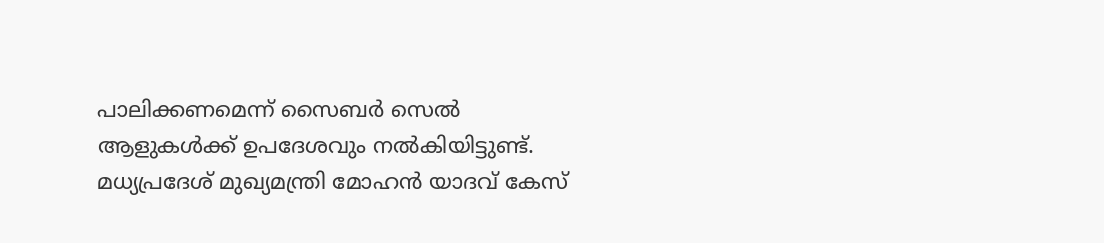പാലിക്കണമെന്ന് സൈബര്‍ സെല്‍ ആളുകള്‍ക്ക് ഉപദേശവും നല്‍കിയിട്ടുണ്ട്. മധ്യപ്രദേശ് മുഖ്യമന്ത്രി മോഹന്‍ യാദവ് കേസ്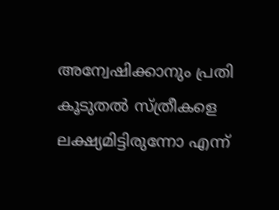അന്വേഷിക്കാനും പ്രതി കൂടുതല്‍ സ്ത്രീകളെ ലക്ഷ്യമിട്ടിരുന്നോ എന്ന്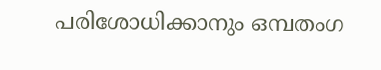പരിശോധിക്കാനും ഒമ്പതംഗ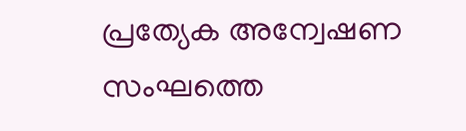പ്രത്യേക അന്വേഷണ സംഘത്തെ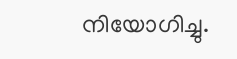നിയോഗിച്ചു.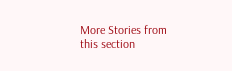More Stories from this section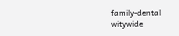family-dental
witywide